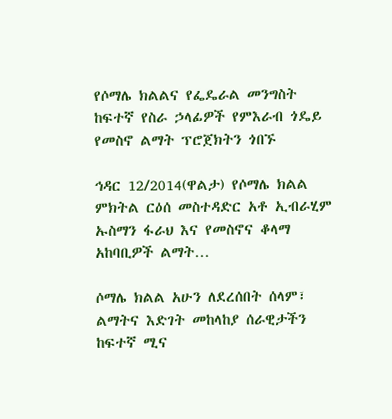የሶማሌ ክልልና የፌዴራል መንግስት ከፍተኛ የስራ ኃላፊዎች የምእራብ ጎዴይ የመስኖ ልማት ፕሮጀክትን ጎበኙ

ኅዳር 12/2014(ዋልታ) የሶማሌ ክልል ምክትል ርዕሰ መስተዳድር አቶ ኢብራሂም ኡስማን ፋራህ እና የመስኖና ቆላማ አከባቢዎች ልማት…

ሶማሌ ክልል አሁን ለደረሰበት ሰላም፣ ልማትና እድገት መከላከያ ሰራዊታችን ከፍተኛ ሚና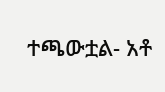ተጫውቷል- አቶ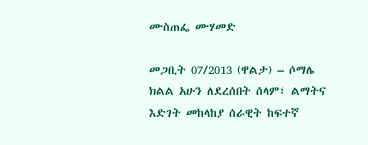ሙስጠፌ ሙሃመድ

መጋቢት 07/2013 (ዋልታ) – ሶማሌ ክልል አሁን ለደረሰበት ሰላም፣ ልማትና እድገት መከላከያ ሰራዊት ከፍተኛ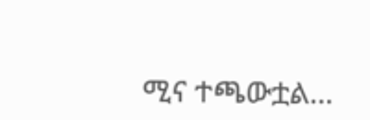ሚና ተጫውቷል…